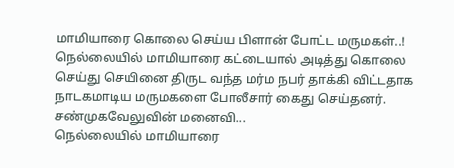மாமியாரை கொலை செய்ய பிளான் போட்ட மருமகள்..!
நெல்லையில் மாமியாரை கட்டையால் அடித்து கொலை செய்து செயினை திருட வந்த மர்ம நபர் தாக்கி விட்டதாக நாடகமாடிய மருமகளை போலீசார் கைது செய்தனர். சண்முகவேலுவின் மனைவி...
நெல்லையில் மாமியாரை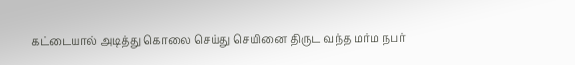கட்டையால் அடித்து கொலை செய்து செயினை திருட வந்த மர்ம நபர்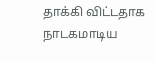தாக்கி விட்டதாக நாடகமாடிய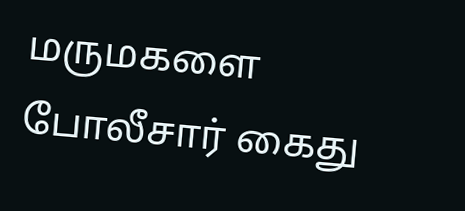மருமகளை போலீசார் கைது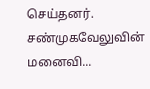செய்தனர். சண்முகவேலுவின் மனைவி...